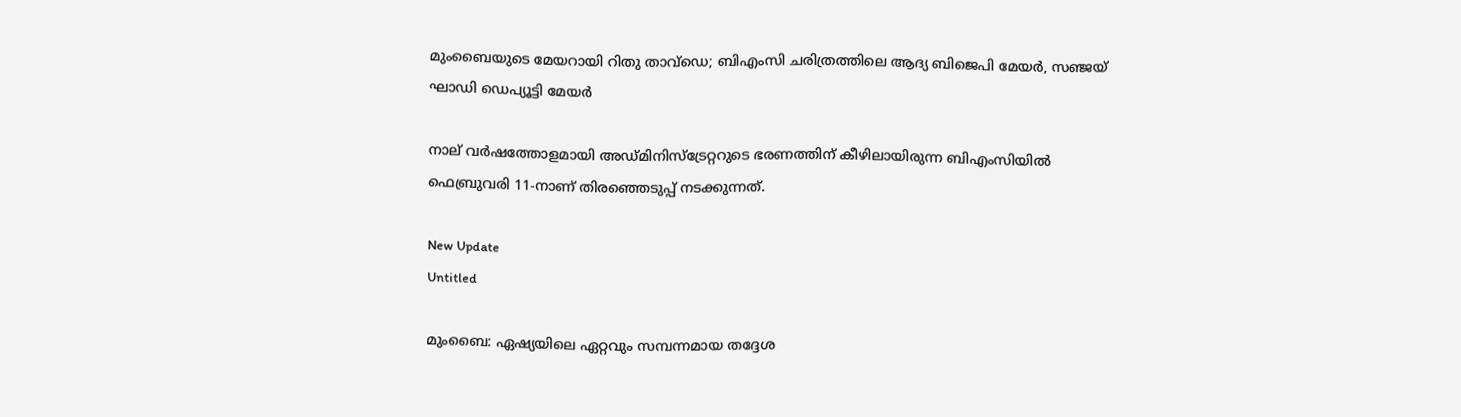മുംബൈയുടെ മേയറായി റിതു താവ്‌ഡെ; ബിഎംസി ചരിത്രത്തിലെ ആദ്യ ബിജെപി മേയർ, സഞ്ജയ് ഘാഡി ഡെപ്യൂട്ടി മേയർ

നാല് വര്‍ഷത്തോളമായി അഡ്മിനിസ്ട്രേറ്ററുടെ ഭരണത്തിന് കീഴിലായിരുന്ന ബിഎംസിയില്‍ ഫെബ്രുവരി 11-നാണ് തിരഞ്ഞെടുപ്പ് നടക്കുന്നത്.

New Update
Untitled

മുംബൈ: ഏഷ്യയിലെ ഏറ്റവും സമ്പന്നമായ തദ്ദേശ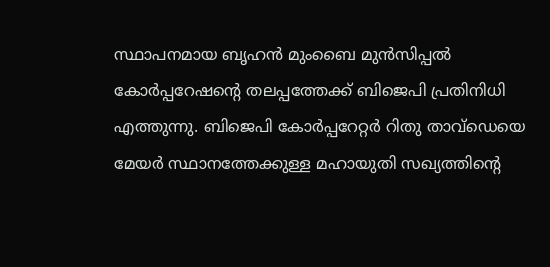സ്ഥാപനമായ ബൃഹന്‍ മുംബൈ മുന്‍സിപ്പല്‍ കോര്‍പ്പറേഷന്റെ തലപ്പത്തേക്ക് ബിജെപി പ്രതിനിധി എത്തുന്നു. ബിജെപി കോര്‍പ്പറേറ്റര്‍ റിതു താവ്ഡെയെ മേയര്‍ സ്ഥാനത്തേക്കുള്ള മഹായുതി സഖ്യത്തിന്റെ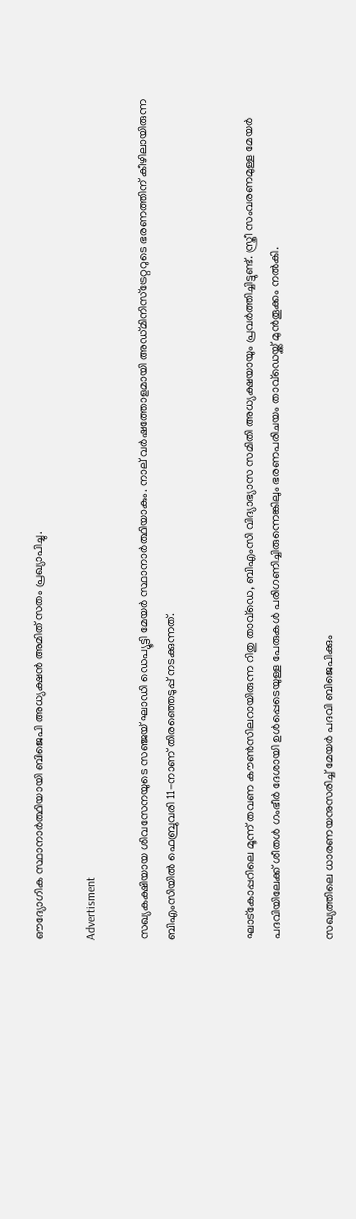ഔദ്യോഗിക സ്ഥാനാര്‍ത്ഥിയായി ബിജെപി അധ്യക്ഷന്‍ അമിത് സതം പ്രഖ്യാപിച്ചു.

Advertisment

സഖ്യകക്ഷിയായ ശിവസേനയുടെ സഞ്ജയ് ഘാഡി ഡെപ്യൂട്ടി മേയര്‍ സ്ഥാനാര്‍ത്ഥിയാകും. നാല് വര്‍ഷത്തോളമായി അഡ്മിനിസ്ട്രേറ്ററുടെ ഭരണത്തിന് കീഴിലായിരുന്ന ബിഎംസിയില്‍ ഫെബ്രുവരി 11-നാണ് തിരഞ്ഞെടുപ്പ് നടക്കുന്നത്.


ഘാട്കോപ്പറിലെ മൂന്ന് തവണ കൗണ്‍സിലറായിരുന്ന റിതു താവ്ഡെ, ബിഎംസി വിദ്യാഭ്യാസ സമിതി അധ്യക്ഷയായും പ്രവര്‍ത്തിച്ചിട്ടുണ്ട്. സ്ത്രീ സംവരണമുള്ള മേയര്‍ പദവിയിലേക്ക് ശീതള്‍ ഗംഭീര്‍ ദേശായി ഉള്‍പ്പെടെയുള്ള പേരുകള്‍ പരിഗണിച്ചിരുന്നെങ്കിലും ഭരണപരിചയം താവ്ഡെയ്ക്ക് മുന്‍തൂക്കം നല്‍കി.

സഖ്യത്തിലെ ധാരണയനുസരിച്ച് മേയര്‍ പദവി ബിജെപിക്കും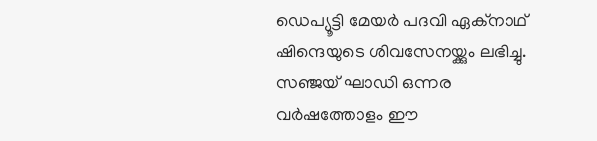ഡെപ്യൂട്ടി മേയര്‍ പദവി ഏക്നാഥ് ഷിന്ദെയുടെ ശിവസേനയ്ക്കും ലഭിച്ചു. സഞ്ജയ് ഘാഡി ഒന്നര വര്‍ഷത്തോളം ഈ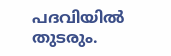പദവിയില്‍ തുടരും.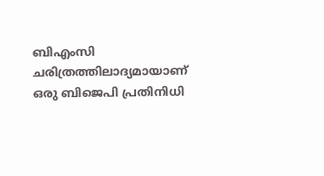ബിഎംസി ചരിത്രത്തിലാദ്യമായാണ് ഒരു ബിജെപി പ്രതിനിധി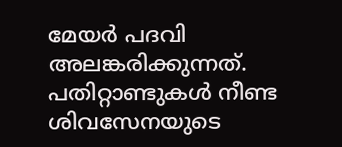മേയര്‍ പദവി അലങ്കരിക്കുന്നത്. പതിറ്റാണ്ടുകള്‍ നീണ്ട ശിവസേനയുടെ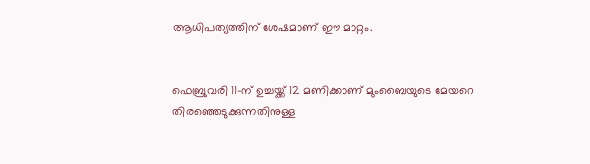ആധിപത്യത്തിന് ശേഷമാണ് ഈ മാറ്റം.


ഫെബ്രുവരി 11-ന് ഉച്ചയ്ക്ക് 12 മണിക്കാണ് മുംബൈയുടെ മേയറെ തിരഞ്ഞെടുക്കുന്നതിനുള്ള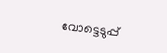വോട്ടെടുപ്പ്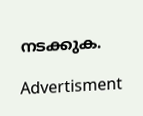നടക്കുക.

Advertisment